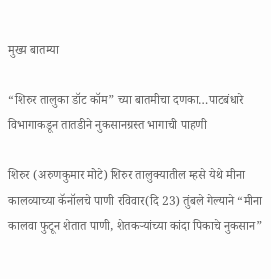मुख्य बातम्या

“शिरुर तालुका डॉट कॉम” च्या बातमीचा दणका…पाटबंधारे विभागाकडून तातडीने नुकसानग्रस्त भागाची पाहणी

शिरुर (अरुणकुमार मोटे) शिरुर तालुक्यातील म्हसे येथे मीना कालव्याच्या कॅनॉलचे पाणी रविवार(दि 23) तुंबले गेल्याने “मीना कालवा फुटून शेतात पाणी, शेतकऱ्यांच्या कांदा पिकाचे नुकसान”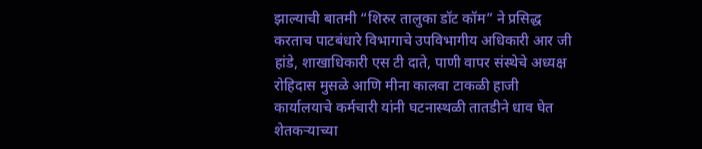झाल्याची बातमी “शिरुर तालुका डॉट कॉम” ने प्रसिद्ध करताच पाटबंधारे विभागाचे उपविभागीय अधिकारी आर जी हांडे, शाखाधिकारी एस टी दाते, पाणी वापर संस्थेचे अध्यक्ष रोहिदास मुसळे आणि मीना कालवा टाकळी हाजी कार्यालयाचे कर्मचारी यांनी घटनास्थळी तातडीने धाव घेत शेतकऱ्याच्या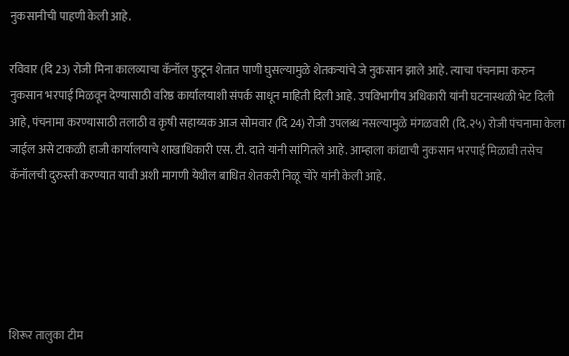नुकसानीची पाहणी केली आहे.

रविवार (दि 23) रोजी मिना कालव्याचा कॅनॉल फुटून शेतात पाणी घुसल्यामुळे शेतकऱ्यांचे जे नुकसान झाले आहे. त्याचा पंचनामा करुन नुकसान भरपाई मिळवून देण्यासाठी वरिष्ठ कार्यालयाशी संपर्क साधून माहिती दिली आहे. उपविभागीय अधिकारी यांनी घटनास्थळी भेट दिली आहे, पंचनामा करण्यासाठी तलाठी व कृषी सहाय्यक आज सोमवार (दि 24) रोजी उपलब्ध नसल्यामुळे मंगळवारी (दि.२५) रोजी पंचनामा केला जाईल असे टाकळी हाजी कार्यालयाचे शाखाधिकारी एस. टी. दाते यांनी सांगितले आहे. आम्हाला कांद्याची नुकसान भरपाई मिळावी तसेच कॅनॉलची दुरुस्ती करण्यात यावी अशी मागणी येथील बाधित शेतकरी निळू चोरे यांनी केली आहे.





शिरूर तालुका टीम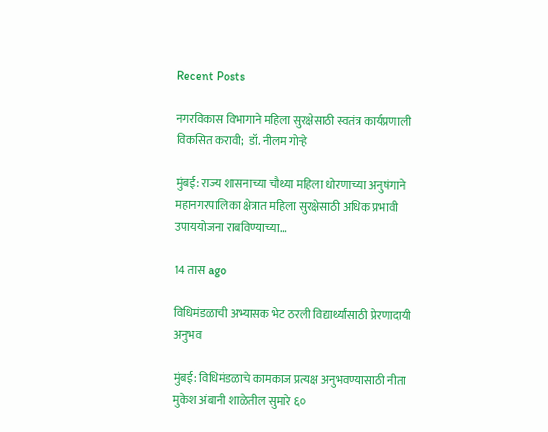Recent Posts

नगरविकास विभागाने महिला सुरक्षेसाठी स्वतंत्र कार्यप्रणाली विकसित करावी;  डॉ. नीलम गोऱ्हे

मुंबई: राज्य शासनाच्या चौथ्या महिला धोरणाच्या अनुषंगाने महानगरपालिका क्षेत्रात महिला सुरक्षेसाठी अधिक प्रभावी उपाययोजना राबविण्याच्या…

14 तास ago

विधिमंडळाची अभ्यासक भेट ठरली विद्यार्थ्यांसाठी प्रेरणादायी अनुभव

मुंबई: विधिमंडळाचे कामकाज प्रत्यक्ष अनुभवण्यासाठी नीता मुकेश अंबानी शाळेतील सुमारे ६०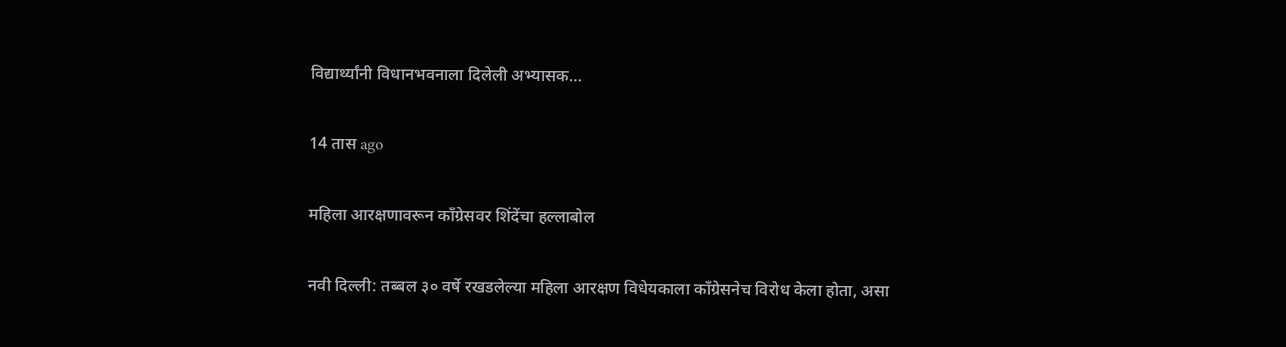विद्यार्थ्यांनी विधानभवनाला दिलेली अभ्यासक…

14 तास ago

महिला आरक्षणावरून काँग्रेसवर शिंदेंचा हल्लाबोल

नवी दिल्ली: तब्बल ३० वर्षे रखडलेल्या महिला आरक्षण विधेयकाला काँग्रेसनेच विरोध केला होता, असा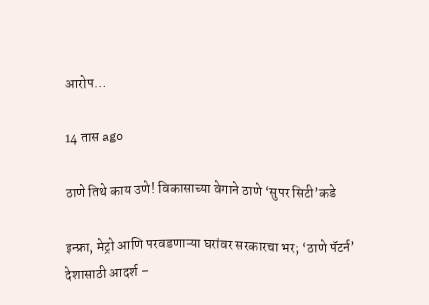आरोप…

14 तास ago

ठाणे तिथे काय उणे! विकासाच्या वेगाने ठाणे ‘सुपर सिटी’कडे

इन्फ्रा, मेट्रो आणि परवडणाऱ्या घरांवर सरकारचा भर; ‘ठाणे पॅटर्न’ देशासाठी आदर्श –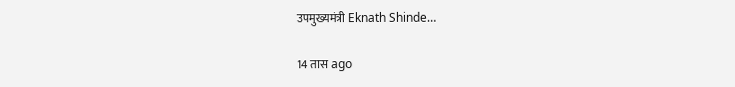उपमुख्यमंत्री Eknath Shinde…

14 तास ago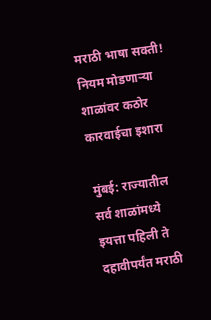मराठी भाषा सक्ती! नियम मोडणाऱ्या शाळांवर कठोर कारवाईचा इशारा

मुंबई: राज्यातील सर्व शाळांमध्ये इयत्ता पहिली ते दहावीपर्यंत मराठी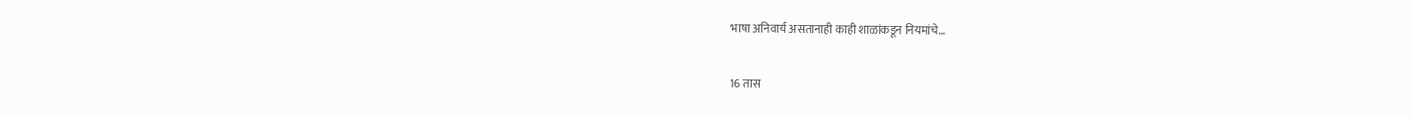भाषा अनिवार्य असतानाही काही शाळांकडून नियमांचे…

16 तास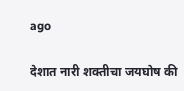ago

देशात नारी शक्तीचा जयघोष की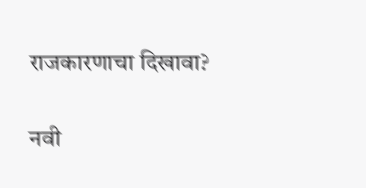राजकारणाचा दिखावा?

नवी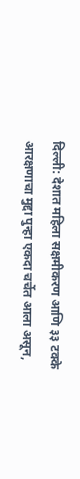दिल्ली: देशात महिला सक्षमीकरण आणि ३३ टक्के आरक्षणाचा मुद्दा पुन्हा एकदा चर्चेत आला असून,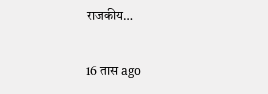राजकीय…

16 तास ago